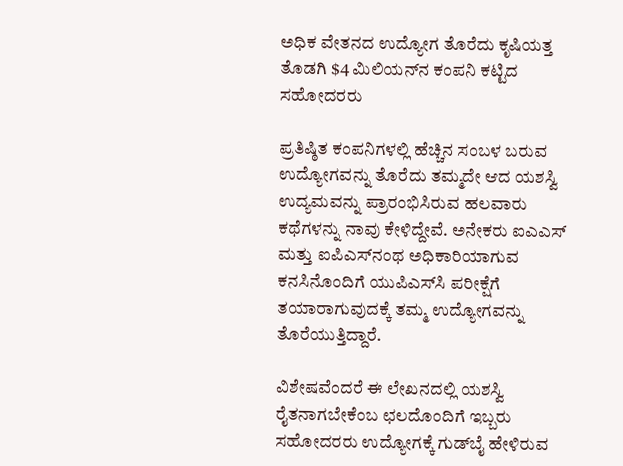ಅಧಿಕ ವೇತನದ ಉದ್ಯೋಗ ತೊರೆದು ಕೃಷಿಯತ್ತ ತೊಡಗಿ $4 ಮಿಲಿಯನ್‌ನ ಕಂಪನಿ ಕಟ್ಟಿದ ಸಹೋದರರು

ಪ್ರತಿಷ್ಠಿತ ಕಂಪನಿಗಳಲ್ಲಿ ಹೆಚ್ಚಿನ ಸಂಬಳ ಬರುವ ಉದ್ಯೋಗವನ್ನು ತೊರೆದು ತಮ್ಮದೇ ಆದ ಯಶಸ್ವಿ ಉದ್ಯಮವನ್ನು ಪ್ರಾರಂಭಿಸಿರುವ ಹಲವಾರು ಕಥೆಗಳನ್ನು ನಾವು ಕೇಳಿದ್ದೇವೆ. ಅನೇಕರು ಐಎಎಸ್‌ ಮತ್ತು ಐಪಿಎಸ್‌ನಂಥ ಅಧಿಕಾರಿಯಾಗುವ ಕನಸಿನೊಂದಿಗೆ ಯುಪಿಎಸ್‌ಸಿ ಪರೀಕ್ಷೆಗೆ ತಯಾರಾಗುವುದಕ್ಕೆ ತಮ್ಮ ಉದ್ಯೋಗವನ್ನು ತೊರೆಯುತ್ತಿದ್ದಾರೆ.

ವಿಶೇಷವೆಂದರೆ ಈ ಲೇಖನದಲ್ಲಿ ಯಶಸ್ವಿ ರೈತನಾಗಬೇಕೆಂಬ ಛಲದೊಂದಿಗೆ ಇಬ್ಬರು ಸಹೋದರರು ಉದ್ಯೋಗಕ್ಕೆ ಗುಡ್‌ಬೈ ಹೇಳಿರುವ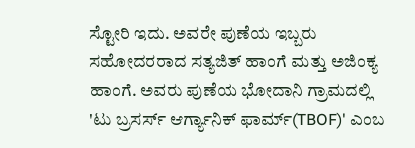ಸ್ಟೋರಿ ಇದು. ಅವರೇ ಪುಣೆಯ ಇಬ್ಬರು ಸಹೋದರರಾದ ಸತ್ಯಜಿತ್‌ ಹಾಂಗೆ ಮತ್ತು ಅಜಿಂಕ್ಯ ಹಾಂಗೆ. ಅವರು ಪುಣೆಯ ಭೋದಾನಿ ಗ್ರಾಮದಲ್ಲಿ 'ಟು ಬ್ರಸರ್ಸ್‌ ಆರ್ಗ್ಯಾನಿಕ್‌ ಫಾರ್ಮ್‌(TBOF)' ಎಂಬ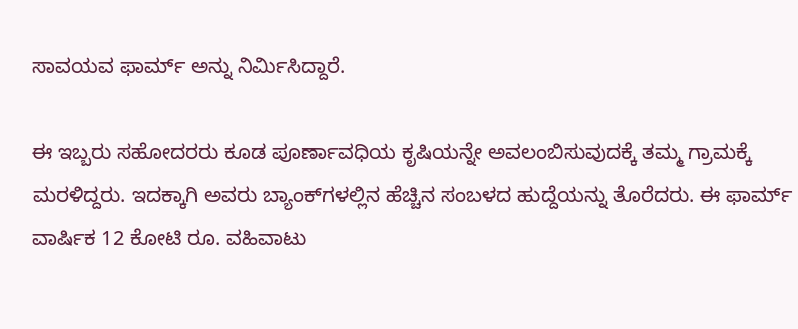ಸಾವಯವ ಫಾರ್ಮ್‌ ಅನ್ನು ನಿರ್ಮಿಸಿದ್ದಾರೆ.

ಈ ಇಬ್ಬರು ಸಹೋದರರು ಕೂಡ ಪೂರ್ಣಾವಧಿಯ ಕೃಷಿಯನ್ನೇ ಅವಲಂಬಿಸುವುದಕ್ಕೆ ತಮ್ಮ ಗ್ರಾಮಕ್ಕೆ ಮರಳಿದ್ದರು. ಇದಕ್ಕಾಗಿ ಅವರು ಬ್ಯಾಂಕ್‌ಗಳಲ್ಲಿನ ಹೆಚ್ಚಿನ ಸಂಬಳದ ಹುದ್ದೆಯನ್ನು ತೊರೆದರು. ಈ ಫಾರ್ಮ್‌ ವಾರ್ಷಿಕ 12 ಕೋಟಿ ರೂ. ವಹಿವಾಟು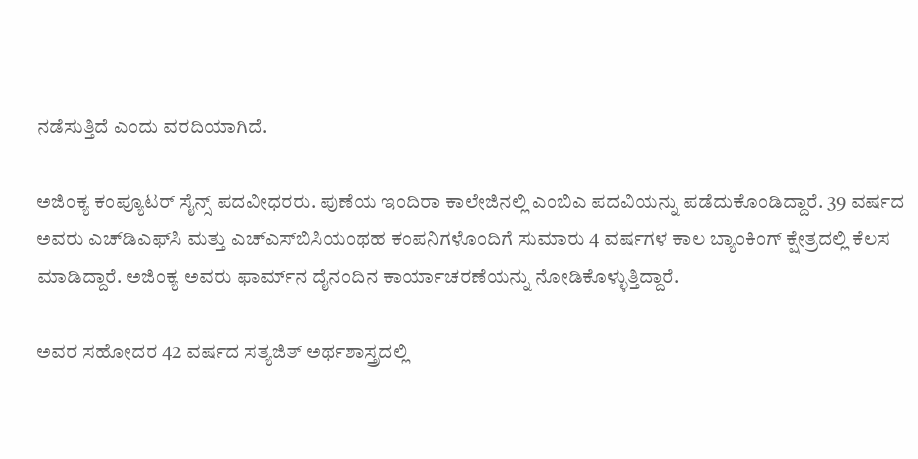ನಡೆಸುತ್ತಿದೆ ಎಂದು ವರದಿಯಾಗಿದೆ.

ಅಜಿಂಕ್ಯ ಕಂಪ್ಯೂಟರ್‌ ಸೈನ್ಸ್‌ ಪದವೀಧರರು. ಪುಣೆಯ ಇಂದಿರಾ ಕಾಲೇಜಿನಲ್ಲಿ ಎಂಬಿಎ ಪದವಿಯನ್ನು ಪಡೆದುಕೊಂಡಿದ್ದಾರೆ. 39 ವರ್ಷದ ಅವರು ಎಚ್‌ಡಿಎಫ್‌ಸಿ ಮತ್ತು ಎಚ್‌ಎಸ್‌ಬಿಸಿಯಂಥಹ ಕಂಪನಿಗಳೊಂದಿಗೆ ಸುಮಾರು 4 ವರ್ಷಗಳ ಕಾಲ ಬ್ಯಾಂಕಿಂಗ್‌ ಕ್ಷೇತ್ರದಲ್ಲಿ ಕೆಲಸ ಮಾಡಿದ್ದಾರೆ. ಅಜಿಂಕ್ಯ ಅವರು ಫಾರ್ಮ್‌ನ ದೈನಂದಿನ ಕಾರ್ಯಾಚರಣೆಯನ್ನು ನೋಡಿಕೊಳ್ಳುತ್ತಿದ್ದಾರೆ.

ಅವರ ಸಹೋದರ 42 ವರ್ಷದ ಸತ್ಯಜಿತ್‌ ಅರ್ಥಶಾಸ್ತ್ರದಲ್ಲಿ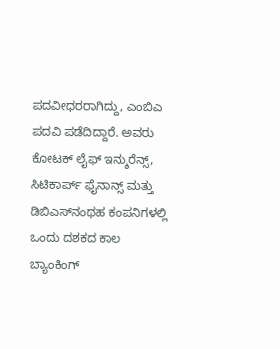ಪದವೀಧರರಾಗಿದ್ದು, ಎಂಬಿಎ ಪದವಿ ಪಡೆದಿದ್ದಾರೆ. ಅವರು ಕೋಟಕ್‌ ಲೈಫ್‌ ಇನ್ಶುರೆನ್ಸ್‌, ಸಿಟಿಕಾರ್ಪ್‌ ಫೈನಾನ್ಸ್‌ ಮತ್ತು ಡಿಬಿಎಸ್‌ನಂಥಹ ಕಂಪನಿಗಳಲ್ಲಿ ಒಂದು ದಶಕದ ಕಾಲ ಬ್ಯಾಂಕಿಂಗ್‌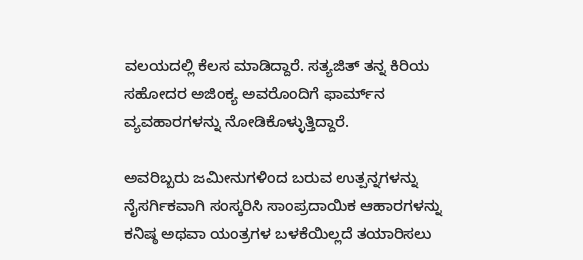ವಲಯದಲ್ಲಿ ಕೆಲಸ ಮಾಡಿದ್ದಾರೆ. ಸತ್ಯಜಿತ್‌ ತನ್ನ ಕಿರಿಯ ಸಹೋದರ ಅಜಿಂಕ್ಯ ಅವರೊಂದಿಗೆ ಫಾರ್ಮ್‌ನ ವ್ಯವಹಾರಗಳನ್ನು ನೋಡಿಕೊಳ್ಳುತ್ತಿದ್ದಾರೆ.

ಅವರಿಬ್ಬರು ಜಮೀನುಗಳಿಂದ ಬರುವ ಉತ್ಪನ್ನಗಳನ್ನು ನೈಸರ್ಗಿಕವಾಗಿ ಸಂಸ್ಕರಿಸಿ ಸಾಂಪ್ರದಾಯಿಕ ಆಹಾರಗಳನ್ನು ಕನಿಷ್ಠ ಅಥವಾ ಯಂತ್ರಗಳ ಬಳಕೆಯಿಲ್ಲದೆ ತಯಾರಿಸಲು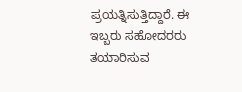ಪ್ರಯತ್ನಿಸುತ್ತಿದ್ದಾರೆ. ಈ ಇಬ್ಬರು ಸಹೋದರರು ತಯಾರಿಸುವ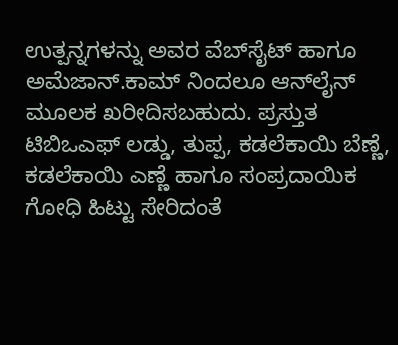ಉತ್ಪನ್ನಗಳನ್ನು ಅವರ ವೆಬ್‌ಸೈಟ್‌ ಹಾಗೂ ಅಮೆಜಾನ್‌.ಕಾಮ್‌ ನಿಂದಲೂ ಆನ್‌ಲೈನ್‌ ಮೂಲಕ ಖರೀದಿಸಬಹುದು. ಪ್ರಸ್ತುತ ಟಿಬಿಒಎಫ್‌ ಲಡ್ಡು, ತುಪ್ಪ, ಕಡಲೆಕಾಯಿ ಬೆಣ್ಣೆ, ಕಡಲೆಕಾಯಿ ಎಣ್ಣೆ ಹಾಗೂ ಸಂಪ್ರದಾಯಿಕ ಗೋಧಿ ಹಿಟ್ಟು ಸೇರಿದಂತೆ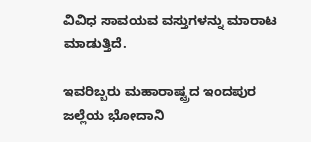ವಿವಿಧ ಸಾವಯವ ವಸ್ತುಗಳನ್ನು ಮಾರಾಟ ಮಾಡುತ್ತಿದೆ.

ಇವರಿಬ್ಬರು ಮಹಾರಾಷ್ಟ್ರದ ಇಂದಪುರ ಜಲ್ಲೆಯ ಭೋದಾನಿ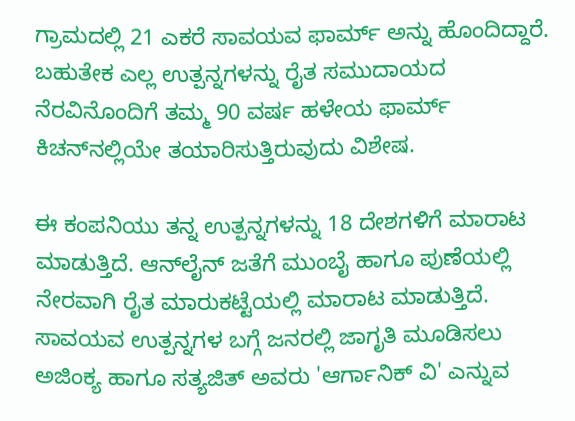ಗ್ರಾಮದಲ್ಲಿ 21 ಎಕರೆ ಸಾವಯವ ಫಾರ್ಮ್‌ ಅನ್ನು ಹೊಂದಿದ್ದಾರೆ. ಬಹುತೇಕ ಎಲ್ಲ ಉತ್ಪನ್ನಗಳನ್ನು ರೈತ ಸಮುದಾಯದ ನೆರವಿನೊಂದಿಗೆ ತಮ್ಮ 90 ವರ್ಷ ಹಳೇಯ ಫಾರ್ಮ್‌ ಕಿಚನ್‌ನಲ್ಲಿಯೇ ತಯಾರಿಸುತ್ತಿರುವುದು ವಿಶೇಷ.

ಈ ಕಂಪನಿಯು ತನ್ನ ಉತ್ಪನ್ನಗಳನ್ನು 18 ದೇಶಗಳಿಗೆ ಮಾರಾಟ ಮಾಡುತ್ತಿದೆ. ಆನ್‌ಲೈನ್‌ ಜತೆಗೆ ಮುಂಬೈ ಹಾಗೂ ಪುಣೆಯಲ್ಲಿ ನೇರವಾಗಿ ರೈತ ಮಾರುಕಟ್ಟೆಯಲ್ಲಿ ಮಾರಾಟ ಮಾಡುತ್ತಿದೆ. ಸಾವಯವ ಉತ್ಪನ್ನಗಳ ಬಗ್ಗೆ ಜನರಲ್ಲಿ ಜಾಗೃತಿ ಮೂಡಿಸಲು ಅಜಿಂಕ್ಯ ಹಾಗೂ ಸತ್ಯಜಿತ್‌ ಅವರು 'ಆರ್ಗಾನಿಕ್‌ ವಿ' ಎನ್ನುವ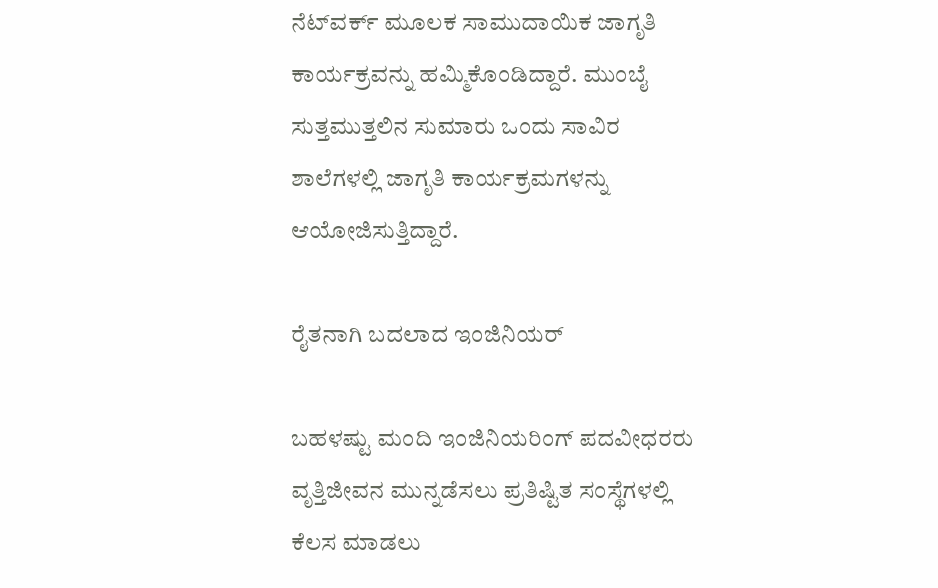ನೆಟ್‌ವರ್ಕ್‌ ಮೂಲಕ ಸಾಮುದಾಯಿಕ ಜಾಗೃತಿ ಕಾರ್ಯಕ್ರವನ್ನು ಹಮ್ಮಿಕೊಂಡಿದ್ದಾರೆ. ಮುಂಬೈ ಸುತ್ತಮುತ್ತಲಿನ ಸುಮಾರು ಒಂದು ಸಾವಿರ ಶಾಲೆಗಳಲ್ಲಿ ಜಾಗೃತಿ ಕಾರ್ಯಕ್ರಮಗಳನ್ನು ಆಯೋಜಿಸುತ್ತಿದ್ದಾರೆ.

ರೈತನಾಗಿ ಬದಲಾದ ಇಂಜಿನಿಯರ್

ಬಹಳಷ್ಟು ಮಂದಿ ಇಂಜಿನಿಯರಿಂಗ್ ಪದವೀಧರರು ವೃತ್ತಿಜೀವನ ಮುನ್ನಡೆಸಲು ಪ್ರತಿಷ್ಟಿತ ಸಂಸ್ಥೆಗಳಲ್ಲಿ ಕೆಲಸ ಮಾಡಲು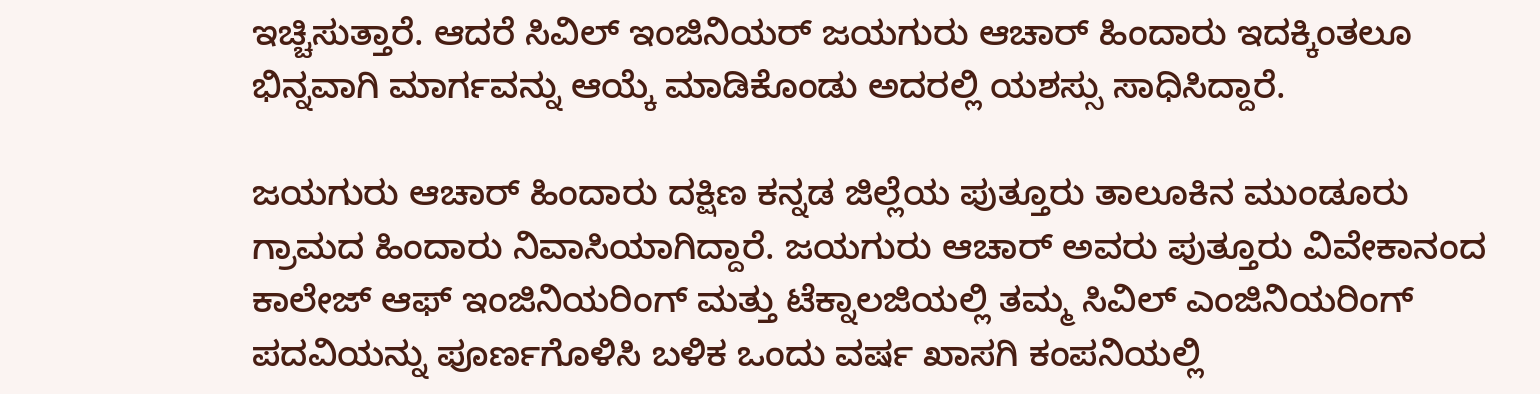ಇಚ್ಚಿಸುತ್ತಾರೆ. ಆದರೆ ಸಿವಿಲ್ ಇಂಜಿನಿಯರ್ ಜಯಗುರು ಆಚಾರ್ ಹಿಂದಾರು ಇದಕ್ಕಿಂತಲೂ ಭಿನ್ನವಾಗಿ ಮಾರ್ಗವನ್ನು ಆಯ್ಕೆ ಮಾಡಿಕೊಂಡು ಅದರಲ್ಲಿ ಯಶಸ್ಸು ಸಾಧಿಸಿದ್ದಾರೆ.

ಜಯಗುರು ಆಚಾರ್ ಹಿಂದಾರು ದಕ್ಷಿಣ ಕನ್ನಡ ಜಿಲ್ಲೆಯ ಪುತ್ತೂರು ತಾಲೂಕಿನ ಮುಂಡೂರು ಗ್ರಾಮದ ಹಿಂದಾರು ನಿವಾಸಿಯಾಗಿದ್ದಾರೆ. ಜಯಗುರು ಆಚಾರ್ ಅವರು ಪುತ್ತೂರು ವಿವೇಕಾನಂದ ಕಾಲೇಜ್ ಆಫ್ ಇಂಜಿನಿಯರಿಂಗ್ ಮತ್ತು ಟೆಕ್ನಾಲಜಿಯಲ್ಲಿ ತಮ್ಮ ಸಿವಿಲ್ ಎಂಜಿನಿಯರಿಂಗ್ ಪದವಿಯನ್ನು ಪೂರ್ಣಗೊಳಿಸಿ ಬಳಿಕ ಒಂದು ವರ್ಷ ಖಾಸಗಿ ಕಂಪನಿಯಲ್ಲಿ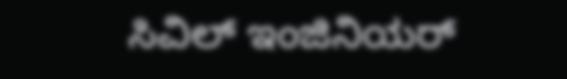ಸಿವಿಲ್ ಇಂಜಿನಿಯರ್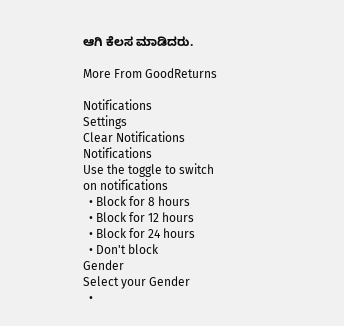ಆಗಿ ಕೆಲಸ ಮಾಡಿದರು.

More From GoodReturns

Notifications
Settings
Clear Notifications
Notifications
Use the toggle to switch on notifications
  • Block for 8 hours
  • Block for 12 hours
  • Block for 24 hours
  • Don't block
Gender
Select your Gender
  •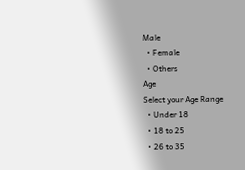Male
  • Female
  • Others
Age
Select your Age Range
  • Under 18
  • 18 to 25
  • 26 to 35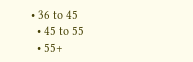• 36 to 45
  • 45 to 55
  • 55+